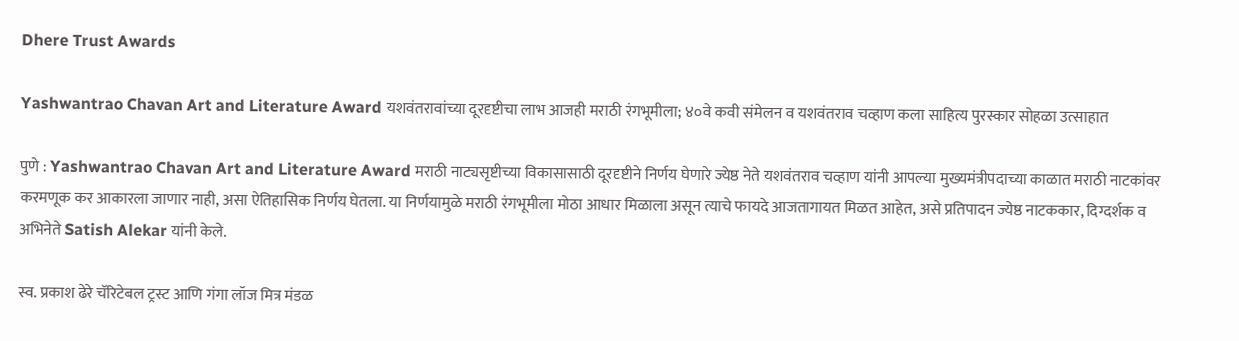Dhere Trust Awards

Yashwantrao Chavan Art and Literature Award यशवंतरावांच्या दूरदृष्टीचा लाभ आजही मराठी रंगभूमीला; ४०वे कवी संमेलन व यशवंतराव चव्हाण कला साहित्य पुरस्कार सोहळा उत्साहात

पुणे : Yashwantrao Chavan Art and Literature Award मराठी नाट्यसृष्टीच्या विकासासाठी दूरदृष्टीने निर्णय घेणारे ज्येष्ठ नेते यशवंतराव चव्हाण यांनी आपल्या मुख्यमंत्रीपदाच्या काळात मराठी नाटकांवर करमणूक कर आकारला जाणार नाही, असा ऐतिहासिक निर्णय घेतला. या निर्णयामुळे मराठी रंगभूमीला मोठा आधार मिळाला असून त्याचे फायदे आजतागायत मिळत आहेत, असे प्रतिपादन ज्येष्ठ नाटककार, दिग्दर्शक व अभिनेते Satish Alekar यांनी केले.

स्व. प्रकाश ढेरे चॅरिटेबल ट्रस्ट आणि गंगा लॉज मित्र मंडळ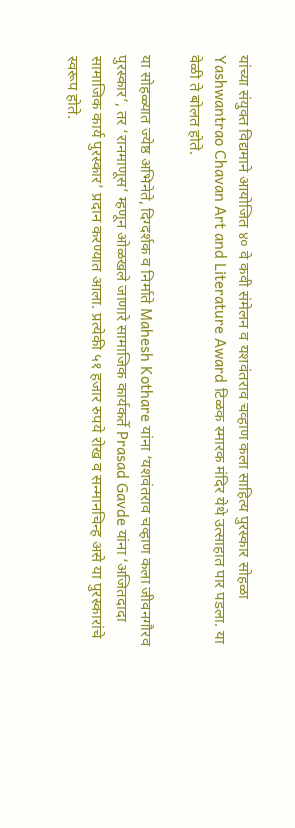यांच्या संयुक्त विद्यमाने आयोजित ४० वे कवी संमेलन व यशवंतराव चव्हाण कला साहित्य पुरस्कार सोहळा Yashwantrao Chavan Art and Literature Award टिळक स्मारक मंदिर येथे उत्साहात पार पडला. या वेळी ते बोलत होते.

या सोहळ्यात ज्येष्ठ अभिनेते, दिग्दर्शक व निर्माते Mahesh Kothare यांना ‘यशवंतराव चव्हाण कला जीवनगौरव पुरस्कार’, तर ‘रानमाणूस’ म्हणून ओळखले जाणारे सामाजिक कार्यकर्ते Prasad Gavde यांना ‘अजितदादा सामाजिक कार्य पुरस्कार’ प्रदान करण्यात आला. प्रत्येकी ५१ हजार रुपये रोख व सन्मानचिन्ह असे या पुरस्कारांचे स्वरूप होते.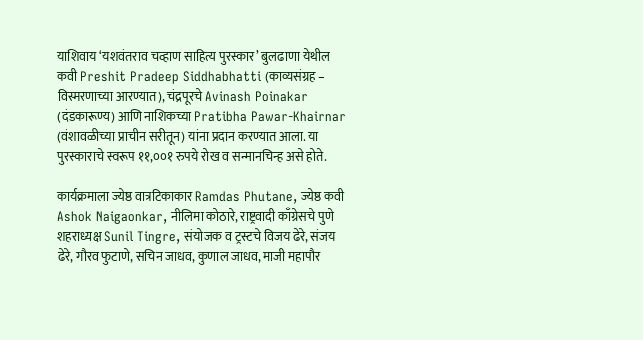याशिवाय ‘यशवंतराव चव्हाण साहित्य पुरस्कार’ बुलढाणा येथील कवी Preshit Pradeep Siddhabhatti (काव्यसंग्रह – विस्मरणाच्या आरण्यात), चंद्रपूरचे Avinash Poinakar (दंडकारूण्य) आणि नाशिकच्या Pratibha Pawar-Khairnar (वंशावळीच्या प्राचीन सरीतून) यांना प्रदान करण्यात आला. या पुरस्काराचे स्वरूप ११,००१ रुपये रोख व सन्मानचिन्ह असे होते.

कार्यक्रमाला ज्येष्ठ वात्रटिकाकार Ramdas Phutane, ज्येष्ठ कवी Ashok Naigaonkar, नीलिमा कोठारे, राष्ट्रवादी काँग्रेसचे पुणे शहराध्यक्ष Sunil Tingre, संयोजक व ट्रस्टचे विजय ढेरे, संजय ढेरे, गौरव फुटाणे, सचिन जाधव, कुणाल जाधव, माजी महापौर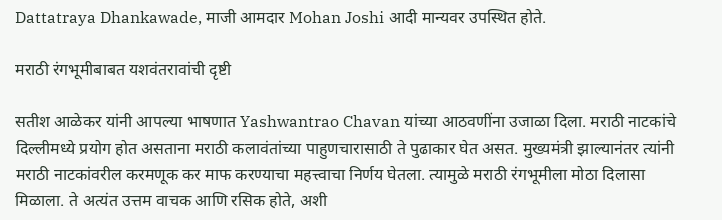Dattatraya Dhankawade, माजी आमदार Mohan Joshi आदी मान्यवर उपस्थित होते.

मराठी रंगभूमीबाबत यशवंतरावांची दृष्टी

सतीश आळेकर यांनी आपल्या भाषणात Yashwantrao Chavan यांच्या आठवणींना उजाळा दिला. मराठी नाटकांचे दिल्लीमध्ये प्रयोग होत असताना मराठी कलावंतांच्या पाहुणचारासाठी ते पुढाकार घेत असत. मुख्यमंत्री झाल्यानंतर त्यांनी मराठी नाटकांवरील करमणूक कर माफ करण्याचा महत्त्वाचा निर्णय घेतला. त्यामुळे मराठी रंगभूमीला मोठा दिलासा मिळाला. ते अत्यंत उत्तम वाचक आणि रसिक होते, अशी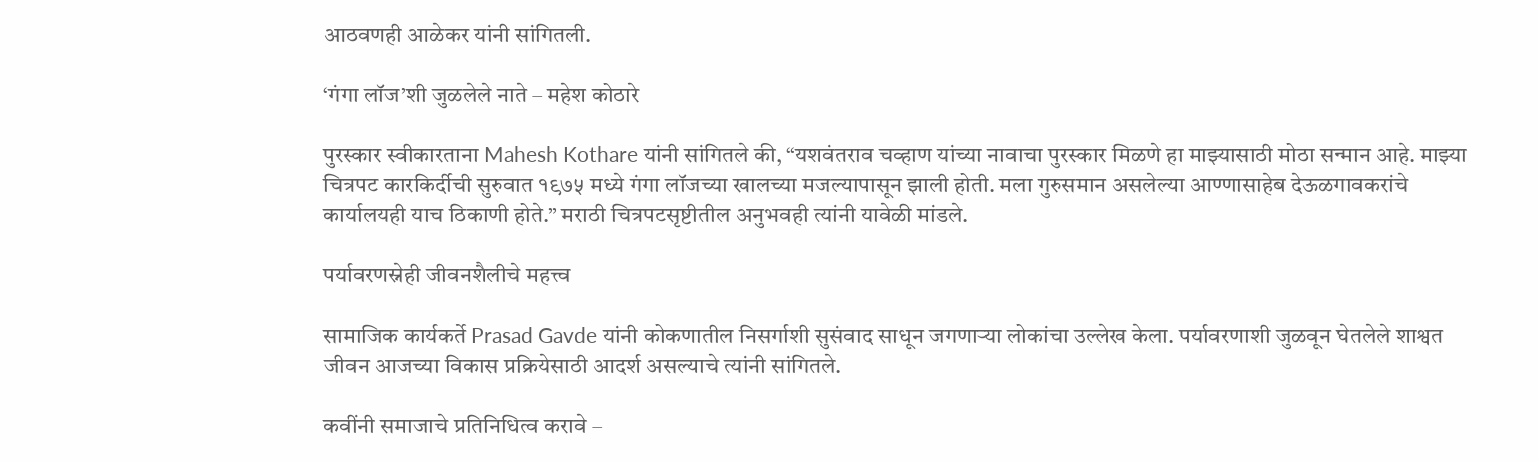आठवणही आळेकर यांनी सांगितली.

‘गंगा लॉज’शी जुळलेले नाते – महेश कोठारे

पुरस्कार स्वीकारताना Mahesh Kothare यांनी सांगितले की, “यशवंतराव चव्हाण यांच्या नावाचा पुरस्कार मिळणे हा माझ्यासाठी मोठा सन्मान आहे. माझ्या चित्रपट कारकिर्दीची सुरुवात १९७५ मध्ये गंगा लॉजच्या खालच्या मजल्यापासून झाली होती. मला गुरुसमान असलेल्या आण्णासाहेब देऊळगावकरांचे कार्यालयही याच ठिकाणी होते.” मराठी चित्रपटसृष्टीतील अनुभवही त्यांनी यावेळी मांडले.

पर्यावरणस्नेही जीवनशैलीचे महत्त्व

सामाजिक कार्यकर्ते Prasad Gavde यांनी कोकणातील निसर्गाशी सुसंवाद साधून जगणाऱ्या लोकांचा उल्लेख केला. पर्यावरणाशी जुळवून घेतलेले शाश्वत जीवन आजच्या विकास प्रक्रियेसाठी आदर्श असल्याचे त्यांनी सांगितले.

कवींनी समाजाचे प्रतिनिधित्व करावे –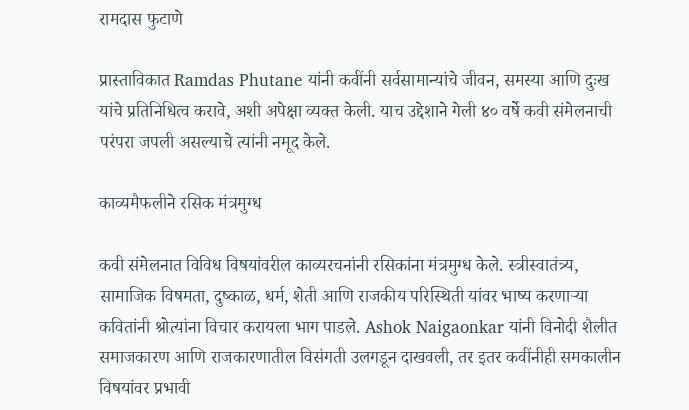रामदास फुटाणे

प्रास्ताविकात Ramdas Phutane यांनी कवींनी सर्वसामान्यांचे जीवन, समस्या आणि दुःख यांचे प्रतिनिधित्व करावे, अशी अपेक्षा व्यक्त केली. याच उद्देशाने गेली ४० वर्षे कवी संमेलनाची परंपरा जपली असल्याचे त्यांनी नमूद केले.

काव्यमैफलीने रसिक मंत्रमुग्ध

कवी संमेलनात विविध विषयांवरील काव्यरचनांनी रसिकांना मंत्रमुग्ध केले. स्त्रीस्वातंत्र्य, सामाजिक विषमता, दुष्काळ, धर्म, शेती आणि राजकीय परिस्थिती यांवर भाष्य करणाऱ्या कवितांनी श्रोत्यांना विचार करायला भाग पाडले. Ashok Naigaonkar यांनी विनोदी शैलीत समाजकारण आणि राजकारणातील विसंगती उलगडून दाखवली, तर इतर कवींनीही समकालीन विषयांवर प्रभावी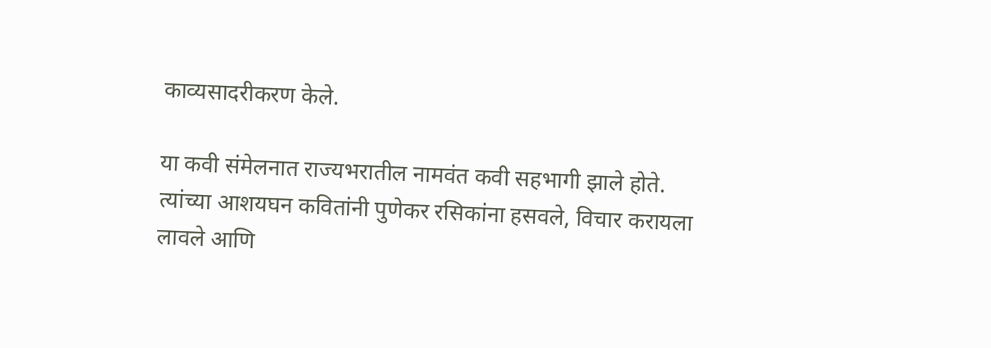काव्यसादरीकरण केले.

या कवी संमेलनात राज्यभरातील नामवंत कवी सहभागी झाले होते. त्यांच्या आशयघन कवितांनी पुणेकर रसिकांना हसवले, विचार करायला लावले आणि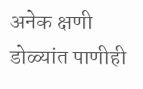अनेक क्षणी डोळ्यांत पाणीही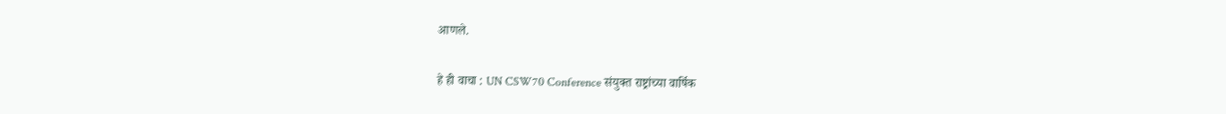आणले.

हे ही वाचा : UN CSW70 Conference संयुक्त राष्ट्रांच्या वार्षिक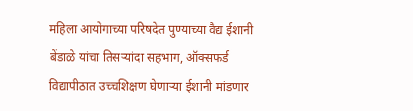महिला आयोगाच्या परिषदेत पुण्याच्या वैद्य ईशानी बेंडाळे यांचा तिसऱ्यांदा सहभाग, ऑक्सफर्ड विद्यापीठात उच्चशिक्षण घेणाऱ्या ईशानी मांडणार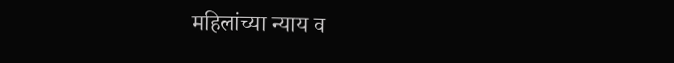महिलांच्या न्याय व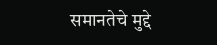समानतेचे मुद्दे